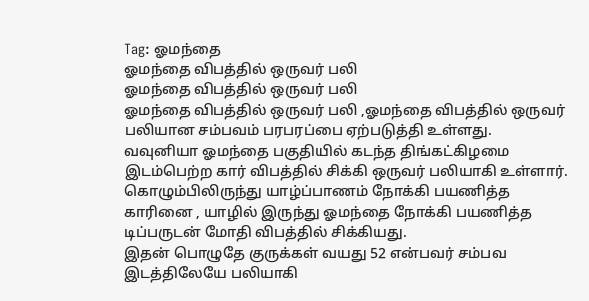Tag: ஓமந்தை
ஓமந்தை விபத்தில் ஒருவர் பலி
ஓமந்தை விபத்தில் ஒருவர் பலி
ஓமந்தை விபத்தில் ஒருவர் பலி ,ஓமந்தை விபத்தில் ஒருவர் பலியான சம்பவம் பரபரப்பை ஏற்படுத்தி உள்ளது.
வவுனியா ஓமந்தை பகுதியில் கடந்த திங்கட்கிழமை இடம்பெற்ற கார் விபத்தில் சிக்கி ஒருவர் பலியாகி உள்ளார்.
கொழும்பிலிருந்து யாழ்ப்பாணம் நோக்கி பயணித்த காரினை , யாழில் இருந்து ஓமந்தை நோக்கி பயணித்த டிப்பருடன் மோதி விபத்தில் சிக்கியது.
இதன் பொழுதே குருக்கள் வயது 52 என்பவர் சம்பவ இடத்திலேயே பலியாகி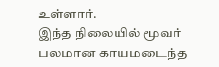உள்ளார்.
இந்த நிலையில் மூவர் பலமான காயமடைந்த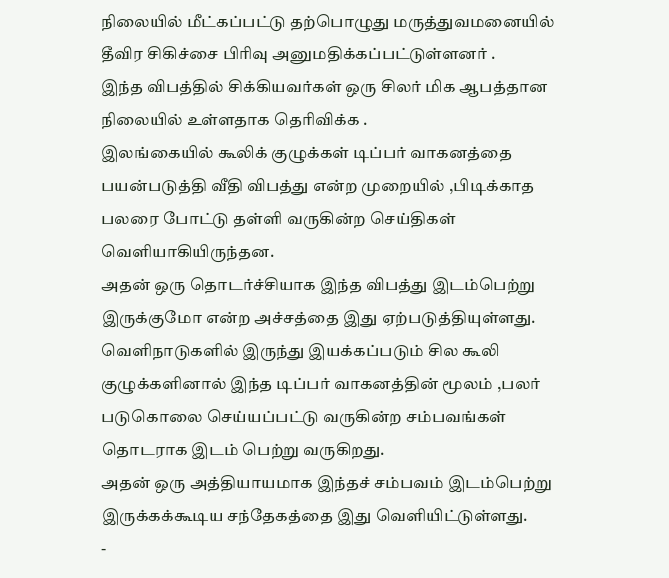நிலையில் மீட்கப்பட்டு தற்பொழுது மருத்துவமனையில் தீவிர சிகிச்சை பிரிவு அனுமதிக்கப்பட்டுள்ளனர் .
இந்த விபத்தில் சிக்கியவர்கள் ஒரு சிலர் மிக ஆபத்தான நிலையில் உள்ளதாக தெரிவிக்க .
இலங்கையில் கூலிக் குழுக்கள் டிப்பர் வாகனத்தை பயன்படுத்தி வீதி விபத்து என்ற முறையில் ,பிடிக்காத பலரை போட்டு தள்ளி வருகின்ற செய்திகள் வெளியாகியிருந்தன.
அதன் ஒரு தொடர்ச்சியாக இந்த விபத்து இடம்பெற்று இருக்குமோ என்ற அச்சத்தை இது ஏற்படுத்தியுள்ளது.
வெளிநாடுகளில் இருந்து இயக்கப்படும் சில கூலி குழுக்களினால் இந்த டிப்பர் வாகனத்தின் மூலம் ,பலர் படுகொலை செய்யப்பட்டு வருகின்ற சம்பவங்கள் தொடராக இடம் பெற்று வருகிறது.
அதன் ஒரு அத்தியாயமாக இந்தச் சம்பவம் இடம்பெற்று இருக்கக்கூடிய சந்தேகத்தை இது வெளியிட்டுள்ளது.
-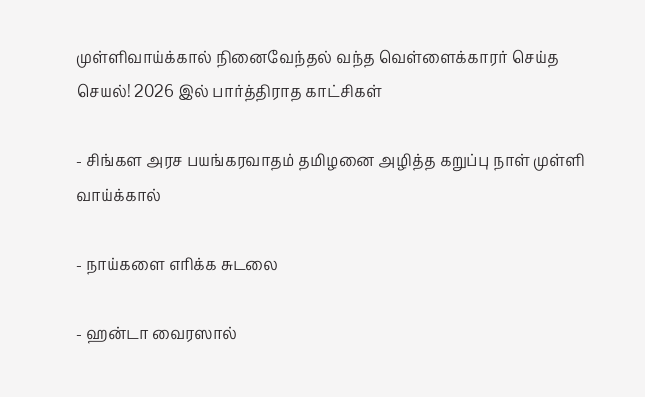முள்ளிவாய்க்கால் நினைவேந்தல் வந்த வெள்ளைக்காரர் செய்த செயல்! 2026 இல் பார்த்திராத காட்சிகள்

- சிங்கள அரச பயங்கரவாதம் தமிழனை அழித்த கறுப்பு நாள் முள்ளி வாய்க்கால்

- நாய்களை எரிக்க சுடலை

- ஹன்டா வைரஸால்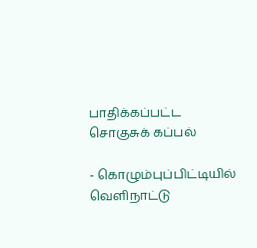பாதிக்கப்பட்ட சொகுசுக் கப்பல்

- கொழும்புப்பிட்டியில் வெளிநாட்டு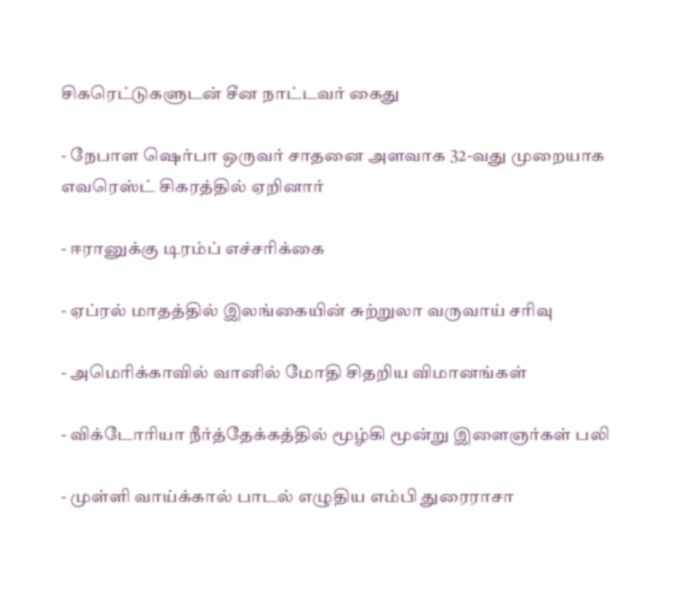சிகரெட்டுகளுடன் சீன நாட்டவர் கைது

- நேபாள ஷெர்பா ஒருவர் சாதனை அளவாக 32-வது முறையாக எவரெஸ்ட் சிகரத்தில் ஏறினார்

- ஈரானுக்கு டிரம்ப் எச்சரிக்கை

- ஏப்ரல் மாதத்தில் இலங்கையின் சுற்றுலா வருவாய் சரிவு

- அமெரிக்காவில் வானில் மோதி சிதறிய விமானங்கள்

- விக்டோரியா நீர்த்தேக்கத்தில் மூழ்கி மூன்று இளைஞர்கள் பலி

- முள்ளி வாய்க்கால் பாடல் எழுதிய எம்பி துரைராசா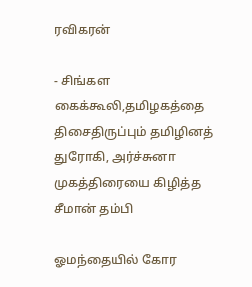ரவிகரன்

- சிங்கள கைக்கூலி,தமிழகத்தை திசைதிருப்பும் தமிழினத் துரோகி, அர்ச்சுனா முகத்திரையை கிழித்த சீமான் தம்பி

ஓமந்தையில் கோர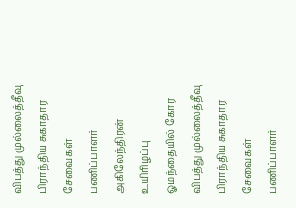விபத்து முல்லைத்தீவு பிராந்திய சுகாதார சேவைகள் பணிப்பாளர் அகிலேந்திரன் உயிரிழப்பு
ஓமந்தையில் கோர விபத்து முல்லைத்தீவு பிராந்திய சுகாதார சேவைகள் பணிப்பாளர்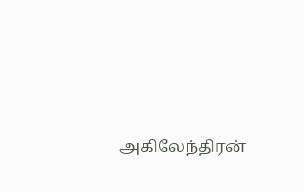அகிலேந்திரன்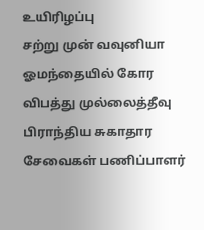உயிரிழப்பு
சற்று முன் வவுனியா ஓமந்தையில் கோர விபத்து முல்லைத்தீவு பிராந்திய சுகாதார சேவைகள் பணிப்பாளர்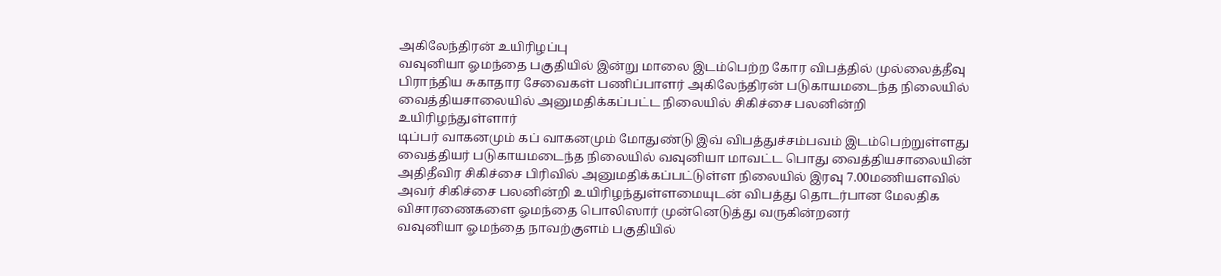அகிலேந்திரன் உயிரிழப்பு
வவுனியா ஓமந்தை பகுதியில் இன்று மாலை இடம்பெற்ற கோர விபத்தில் முல்லைத்தீவு பிராந்திய சுகாதார சேவைகள் பணிப்பாளர் அகிலேந்திரன் படுகாயமடைந்த நிலையில் வைத்தியசாலையில் அனுமதிக்கப்பட்ட நிலையில் சிகிச்சை பலனின்றி உயிரிழந்துள்ளார்
டிப்பர் வாகனமும் கப் வாகனமும் மோதுண்டு இவ் விபத்துச்சம்பவம் இடம்பெற்றுள்ளது
வைத்தியர் படுகாயமடைந்த நிலையில் வவுனியா மாவட்ட பொது வைத்தியசாலையின் அதிதீவிர சிகிச்சை பிரிவில் அனுமதிக்கப்பட்டுள்ள நிலையில் இரவு 7.00மணியளவில் அவர் சிகிச்சை பலனின்றி உயிரிழந்துள்ளமையுடன் விபத்து தொடர்பான மேலதிக விசாரணைகளை ஓமந்தை பொலிஸார் முன்னெடுத்து வருகின்றனர்
வவுனியா ஓமந்தை நாவற்குளம் பகுதியில்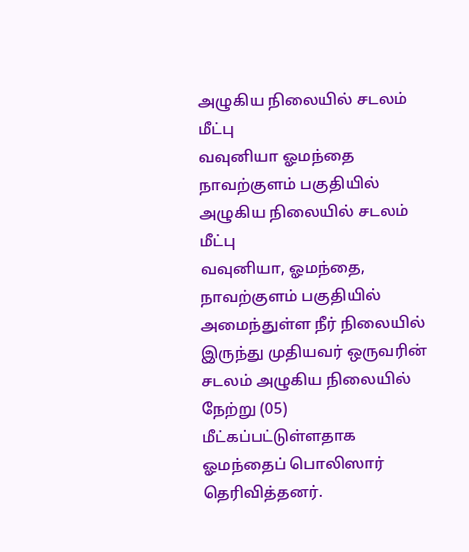அழுகிய நிலையில் சடலம் மீட்பு
வவுனியா ஓமந்தை நாவற்குளம் பகுதியில் அழுகிய நிலையில் சடலம் மீட்பு
வவுனியா, ஓமந்தை, நாவற்குளம் பகுதியில் அமைந்துள்ள நீர் நிலையில் இருந்து முதியவர் ஒருவரின் சடலம் அழுகிய நிலையில் நேற்று (05) மீட்கப்பட்டுள்ளதாக ஓமந்தைப் பொலிஸார் தெரிவித்தனர்.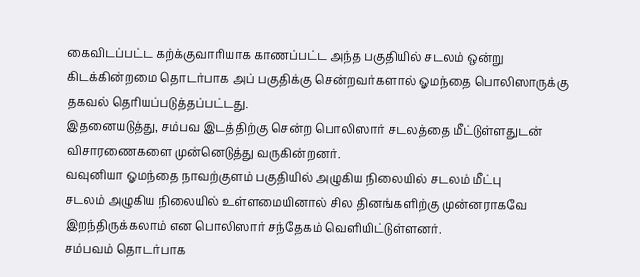கைவிடப்பட்ட கற்க்குவாரியாக காணப்பட்ட அந்த பகுதியில் சடலம் ஒன்று கிடக்கின்றமை தொடர்பாக அப் பகுதிக்கு சென்றவர்களால் ஓமந்தை பொலிஸாருக்கு தகவல் தெரியப்படுத்தப்பட்டது.
இதனையடுத்து, சம்பவ இடத்திற்கு சென்ற பொலிஸார் சடலத்தை மீட்டுள்ளதுடன் விசாரணைகளை முன்னெடுத்து வருகின்றனர்.
வவுனியா ஓமந்தை நாவற்குளம் பகுதியில் அழுகிய நிலையில் சடலம் மீட்பு
சடலம் அழுகிய நிலையில் உள்ளமையினால் சில தினங்களிற்கு முன்னராகவே இறந்திருக்கலாம் என பொலிஸார் சந்தேகம் வெளியிட்டுள்ளனர்.
சம்பவம் தொடர்பாக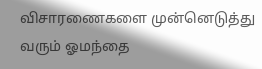விசாரணைகளை முன்னெடுத்து வரும் ஓமந்தை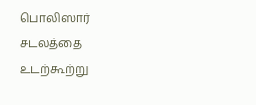பொலிஸார் சடலத்தை உடற்கூற்று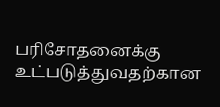பரிசோதனைக்கு உட்படுத்துவதற்கான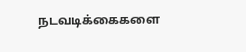நடவடிக்கைகளை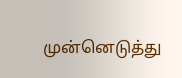முன்னெடுத்து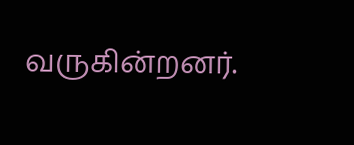வருகின்றனர்.